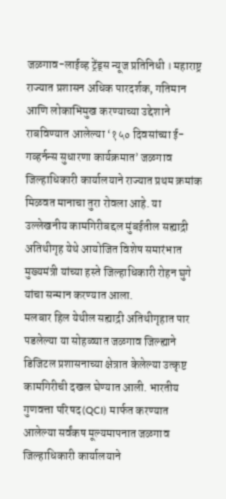जळगाव-लाईव्ह ट्रेंड्स न्यूज प्रतिनिधी । महाराष्ट्र राज्यात प्रशासन अधिक पारदर्शक, गतिमान आणि लोकाभिमुख करण्याच्या उद्देशाने राबविण्यात आलेल्या ‘१५० दिवसांच्या ई-गव्हर्नन्स सुधारणा कार्यक्रमात’ जळगाव जिल्हाधिकारी कार्यालयाने राज्यात प्रथम क्रमांक मिळवत मानाचा तुरा रोवला आहे. या उल्लेखनीय कामगिरीबद्दल मुंबईतील सह्याद्री अतिथीगृह येथे आयोजित विशेष समारंभात मुख्यमंत्री यांच्या हस्ते जिल्हाधिकारी रोहन घुगे यांचा सन्मान करण्यात आला.
मलबार हिल येथील सह्याद्री अतिथीगृहात पार पडलेल्या या सोहळ्यात जळगाव जिल्ह्याने डिजिटल प्रशासनाच्या क्षेत्रात केलेल्या उत्कृष्ट कामगिरीची दखल घेण्यात आली. भारतीय गुणवत्ता परिषद (QCI) मार्फत करण्यात आलेल्या सर्वंकष मूल्यमापनात जळगाव जिल्हाधिकारी कार्यालयाने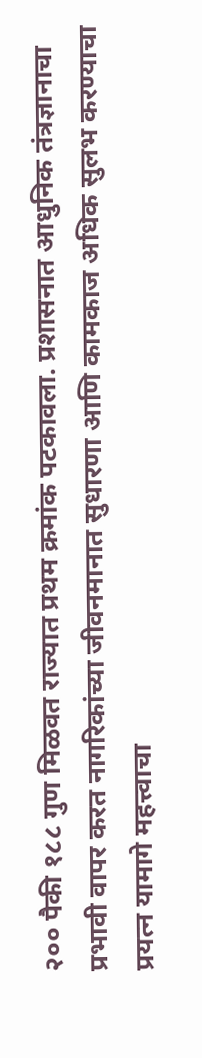२०० पैकी १८८ गुण मिळवत राज्यात प्रथम क्रमांक पटकावला. प्रशासनात आधुनिक तंत्रज्ञानाचा प्रभावी वापर करत नागरिकांच्या जीवनमानात सुधारणा आणि कामकाज अधिक सुलभ करण्याचा प्रयत्न यामागे महत्त्वाचा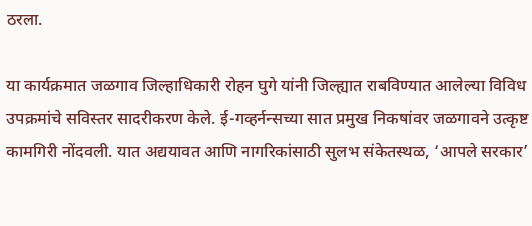ठरला.

या कार्यक्रमात जळगाव जिल्हाधिकारी रोहन घुगे यांनी जिल्ह्यात राबविण्यात आलेल्या विविध उपक्रमांचे सविस्तर सादरीकरण केले. ई-गव्हर्नन्सच्या सात प्रमुख निकषांवर जळगावने उत्कृष्ट कामगिरी नोंदवली. यात अद्ययावत आणि नागरिकांसाठी सुलभ संकेतस्थळ, ‘आपले सरकार’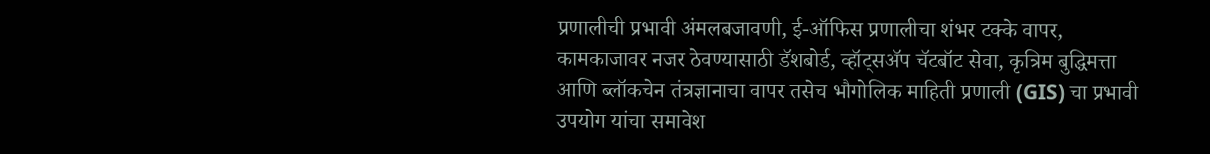प्रणालीची प्रभावी अंमलबजावणी, ई-ऑफिस प्रणालीचा शंभर टक्के वापर, कामकाजावर नजर ठेवण्यासाठी डॅशबोर्ड, व्हॉट्सॲप चॅटबॉट सेवा, कृत्रिम बुद्धिमत्ता आणि ब्लॉकचेन तंत्रज्ञानाचा वापर तसेच भौगोलिक माहिती प्रणाली (GIS) चा प्रभावी उपयोग यांचा समावेश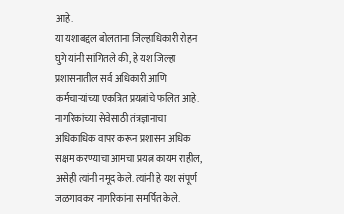आहे.
या यशाबद्दल बोलताना जिल्हाधिकारी रोहन घुगे यांनी सांगितले की, हे यश जिल्हा प्रशासनातील सर्व अधिकारी आणि कर्मचाऱ्यांच्या एकत्रित प्रयत्नांचे फलित आहे. नागरिकांच्या सेवेसाठी तंत्रज्ञानाचा अधिकाधिक वापर करून प्रशासन अधिक सक्षम करण्याचा आमचा प्रयत्न कायम राहील, असेही त्यांनी नमूद केले. त्यांनी हे यश संपूर्ण जळगावकर नागरिकांना समर्पित केले.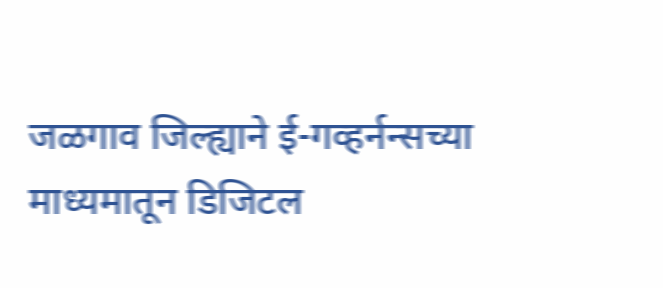जळगाव जिल्ह्याने ई-गव्हर्नन्सच्या माध्यमातून डिजिटल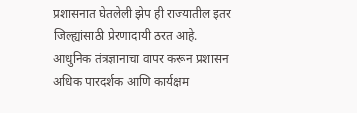प्रशासनात घेतलेली झेप ही राज्यातील इतर जिल्ह्यांसाठी प्रेरणादायी ठरत आहे. आधुनिक तंत्रज्ञानाचा वापर करून प्रशासन अधिक पारदर्शक आणि कार्यक्षम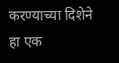करण्याच्या दिशेने हा एक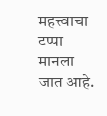महत्त्वाचा टप्पा मानला जात आहे.